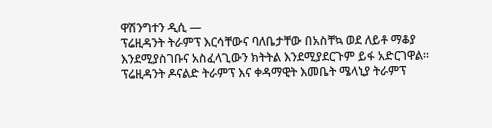ዋሽንግተን ዲሲ —
ፕሬዚዳንት ትራምፕ እርሳቸውና ባለቤታቸው በአስቸኳ ወደ ለይቶ ማቆያ እንደሚያስገቡና አስፈላጊውን ክትትል እንደሚያደርጉም ይፋ አድርገዋል።
ፕሬዚዳንት ዶናልድ ትራምፕ እና ቀዳማዊት እመቤት ሜላኒያ ትራምፕ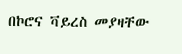በኮሮና ቫይረስ መያዛቸው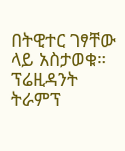በትዊተር ገፃቸው ላይ አስታወቁ።
ፕሬዚዳንት ትራምፕ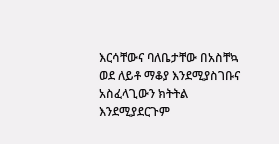እርሳቸውና ባለቤታቸው በአስቸኳ ወደ ለይቶ ማቆያ እንደሚያስገቡና አስፈላጊውን ክትትል እንደሚያደርጉም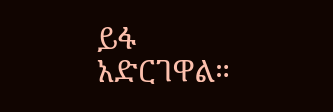ይፋ አድርገዋል።